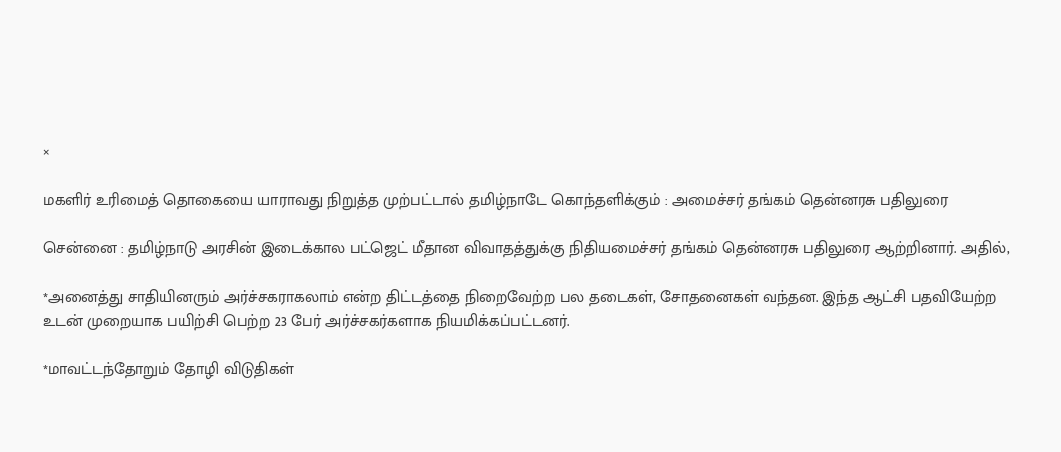×

மகளிர் உரிமைத் தொகையை யாராவது நிறுத்த முற்பட்டால் தமிழ்நாடே கொந்தளிக்கும் : அமைச்சர் தங்கம் தென்னரசு பதிலுரை

சென்னை : தமிழ்நாடு அரசின் இடைக்கால பட்ஜெட் மீதான விவாதத்துக்கு நிதியமைச்சர் தங்கம் தென்னரசு பதிலுரை ஆற்றினார். அதில்,

*அனைத்து சாதியினரும் அர்ச்சகராகலாம் என்ற திட்டத்தை நிறைவேற்ற பல தடைகள், சோதனைகள் வந்தன. இந்த ஆட்சி பதவியேற்ற உடன் முறையாக பயிற்சி பெற்ற 23 பேர் அர்ச்சகர்களாக நியமிக்கப்பட்டனர்.

*மாவட்டந்தோறும் தோழி விடுதிகள்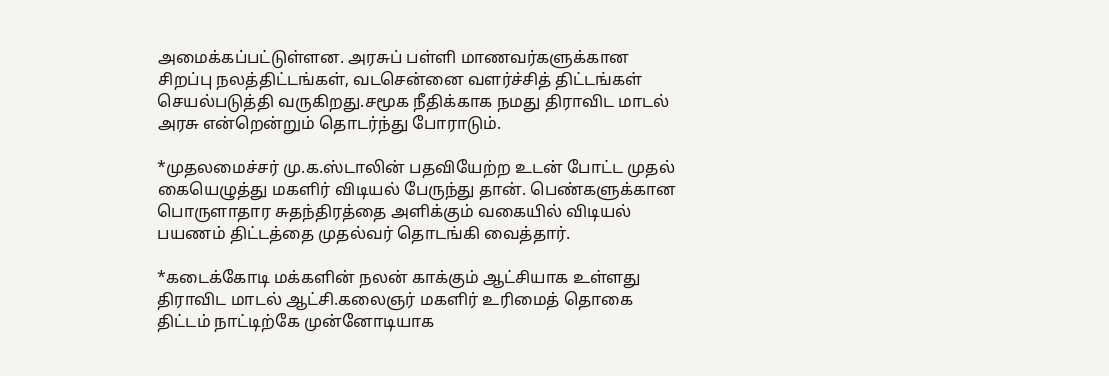அமைக்கப்பட்டுள்ளன. அரசுப் பள்ளி மாணவர்களுக்கான சிறப்பு நலத்திட்டங்கள், வடசென்னை வளர்ச்சித் திட்டங்கள் செயல்படுத்தி வருகிறது.சமூக நீதிக்காக நமது திராவிட மாடல் அரசு என்றென்றும் தொடர்ந்து போராடும்.

*முதலமைச்சர் மு.க.ஸ்டாலின் பதவியேற்ற உடன் போட்ட முதல் கையெழுத்து மகளிர் விடியல் பேருந்து தான். பெண்களுக்கான பொருளாதார சுதந்திரத்தை அளிக்கும் வகையில் விடியல் பயணம் திட்டத்தை முதல்வர் தொடங்கி வைத்தார்.

*கடைக்கோடி மக்களின் நலன் காக்கும் ஆட்சியாக உள்ளது திராவிட மாடல் ஆட்சி.கலைஞர் மகளிர் உரிமைத் தொகை திட்டம் நாட்டிற்கே முன்னோடியாக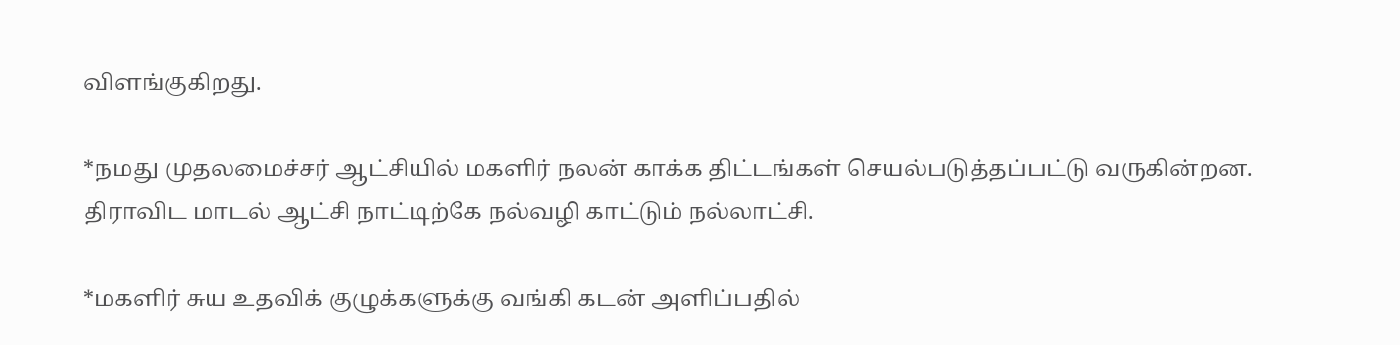விளங்குகிறது.

*நமது முதலமைச்சர் ஆட்சியில் மகளிர் நலன் காக்க திட்டங்கள் செயல்படுத்தப்பட்டு வருகின்றன. திராவிட மாடல் ஆட்சி நாட்டிற்கே நல்வழி காட்டும் நல்லாட்சி.

*மகளிர் சுய உதவிக் குழுக்களுக்கு வங்கி கடன் அளிப்பதில்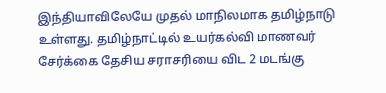இந்தியாவிலேயே முதல் மாநிலமாக தமிழ்நாடு உள்ளது. தமிழ்நாட்டில் உயர்கல்வி மாணவர் சேர்க்கை தேசிய சராசரியை விட 2 மடங்கு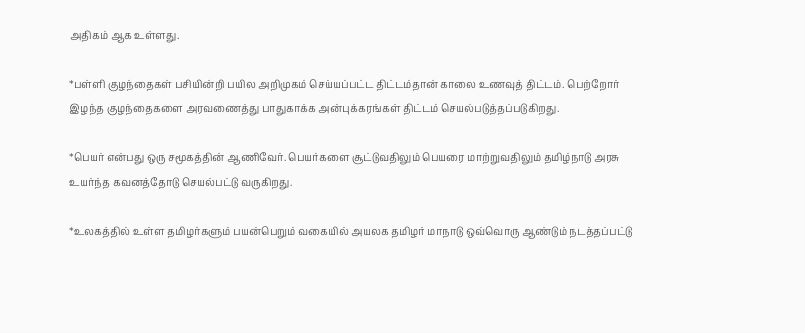அதிகம் ஆக உள்ளது.

*பள்ளி குழந்தைகள் பசியின்றி பயில அறிமுகம் செய்யப்பட்ட திட்டம்தான் காலை உணவுத் திட்டம். பெற்றோர் இழந்த குழந்தைகளை அரவணைத்து பாதுகாக்க அன்புக்கரங்கள் திட்டம் செயல்படுத்தப்படுகிறது.

*பெயர் என்பது ஒரு சமூகத்தின் ஆணிவேர். பெயர்களை சூட்டுவதிலும் பெயரை மாற்றுவதிலும் தமிழ்நாடு அரசு உயர்ந்த கவனத்தோடு செயல்பட்டு வருகிறது.

*உலகத்தில் உள்ள தமிழர்களும் பயன்பெறும் வகையில் அயலக தமிழர் மாநாடு ஒவ்வொரு ஆண்டும் நடத்தப்பட்டு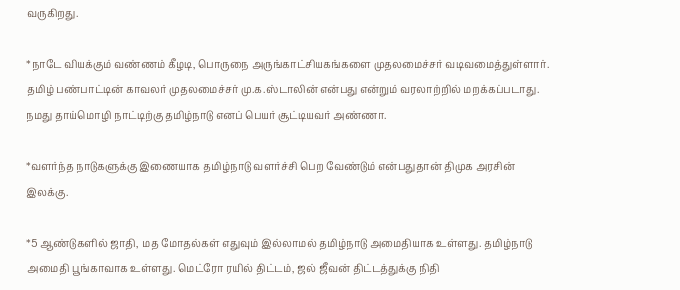வருகிறது.

*நாடே வியக்கும் வண்ணம் கீழடி, பொருநை அருங்காட்சியகங்களை முதலமைச்சர் வடிவமைத்துள்ளார். தமிழ் பண்பாட்டின் காவலர் முதலமைச்சர் மு.க.ஸ்டாலின் என்பது என்றும் வரலாற்றில் மறக்கப்படாது. நமது தாய்மொழி நாட்டிற்கு தமிழ்நாடு எனப் பெயர் சூட்டியவர் அண்ணா.

*வளர்ந்த நாடுகளுக்கு இணையாக தமிழ்நாடு வளர்ச்சி பெற வேண்டும் என்பதுதான் திமுக அரசின் இலக்கு.

*5 ஆண்டுகளில் ஜாதி, மத மோதல்கள் எதுவும் இல்லாமல் தமிழ்நாடு அமைதியாக உள்ளது. தமிழ்நாடு அமைதி பூங்காவாக உள்ளது. மெட்ரோ ரயில் திட்டம், ஜல் ஜீவன் திட்டத்துக்கு நிதி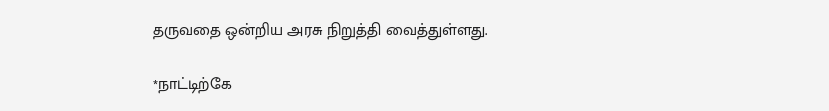தருவதை ஒன்றிய அரசு நிறுத்தி வைத்துள்ளது.

*நாட்டிற்கே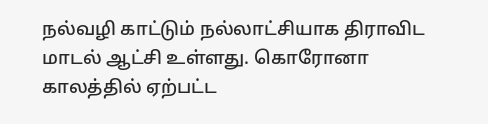நல்வழி காட்டும் நல்லாட்சியாக திராவிட மாடல் ஆட்சி உள்ளது. கொரோனா காலத்தில் ஏற்பட்ட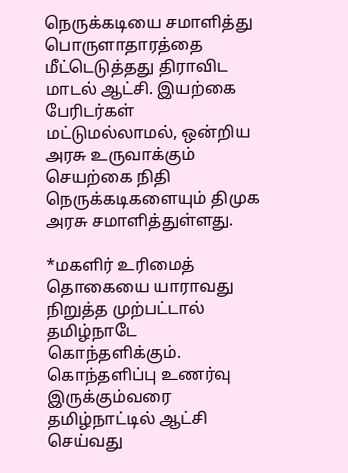நெருக்கடியை சமாளித்து பொருளாதாரத்தை மீட்டெடுத்தது திராவிட மாடல் ஆட்சி. இயற்கை பேரிடர்கள் மட்டுமல்லாமல், ஒன்றிய அரசு உருவாக்கும் செயற்கை நிதி நெருக்கடிகளையும் திமுக அரசு சமாளித்துள்ளது.

*மகளிர் உரிமைத் தொகையை யாராவது நிறுத்த முற்பட்டால் தமிழ்நாடே கொந்தளிக்கும். கொந்தளிப்பு உணர்வு இருக்கும்வரை தமிழ்நாட்டில் ஆட்சி செய்வது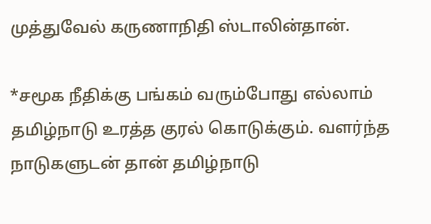முத்துவேல் கருணாநிதி ஸ்டாலின்தான்.

*சமூக நீதிக்கு பங்கம் வரும்போது எல்லாம் தமிழ்நாடு உரத்த குரல் கொடுக்கும். வளர்ந்த நாடுகளுடன் தான் தமிழ்நாடு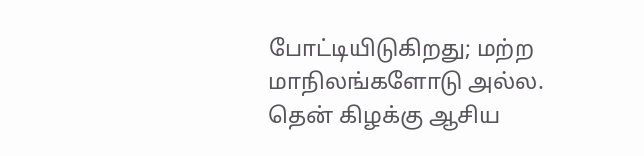போட்டியிடுகிறது; மற்ற மாநிலங்களோடு அல்ல. தென் கிழக்கு ஆசிய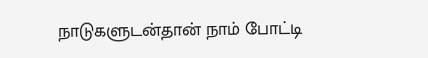நாடுகளுடன்தான் நாம் போட்டி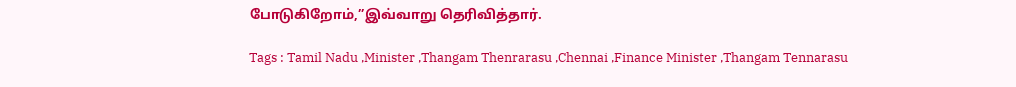போடுகிறோம்,”இவ்வாறு தெரிவித்தார்.

Tags : Tamil Nadu ,Minister ,Thangam Thenrarasu ,Chennai ,Finance Minister ,Thangam Tennarasu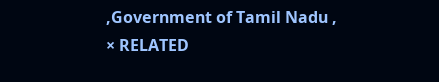,Government of Tamil Nadu ,
× RELATED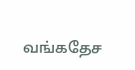வங்கதேச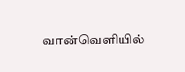வான்வெளியில்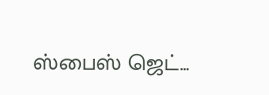ஸ்பைஸ் ஜெட்...